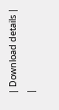| Download details |
|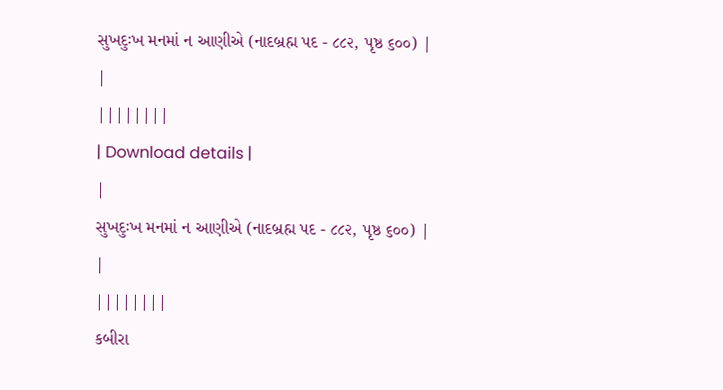સુખદુઃખ મનમાં ન આણીએ (નાદબ્રહ્મ પદ - ૮૮૨, પૃષ્ઠ ૬૦૦) |
|
||||||||
| Download details |
|
સુખદુઃખ મનમાં ન આણીએ (નાદબ્રહ્મ પદ - ૮૮૨, પૃષ્ઠ ૬૦૦) |
|
||||||||
કબીરા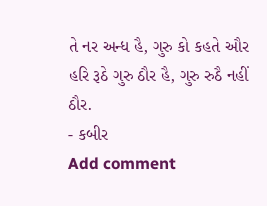તે નર અન્ધ હૈ, ગુરુ કો કહતે ઔર
હરિ રૂઠે ગુરુ ઠૌર હૈ, ગુરુ રુઠૈ નહીં ઠૌર.
- કબીર
Add comment